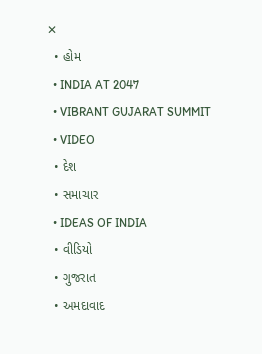✕
  • હોમ
  • INDIA AT 2047
  • VIBRANT GUJARAT SUMMIT
  • VIDEO
  • દેશ
  • સમાચાર
  • IDEAS OF INDIA
  • વીડિયો
  • ગુજરાત
  • અમદાવાદ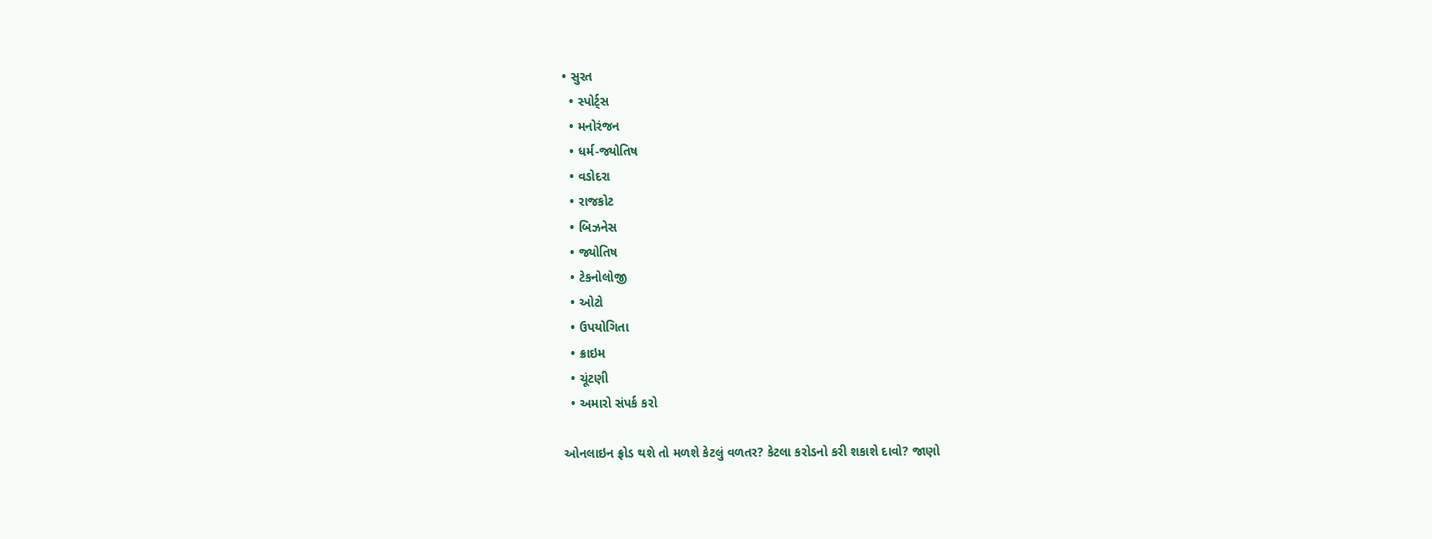• સુરત
  • સ્પોર્ટ્સ
  • મનોરંજન
  • ધર્મ-જ્યોતિષ
  • વડોદરા
  • રાજકોટ
  • બિઝનેસ
  • જ્યોતિષ
  • ટેકનોલોજી
  • ઓટો
  • ઉપયોગિતા
  • ક્રાઇમ
  • ચૂંટણી
  • અમારો સંપર્ક કરો

ઓનલાઇન ફ્રોડ થશે તો મળશે કેટલું વળતર? કેટલા કરોડનો કરી શકાશે દાવો? જાણો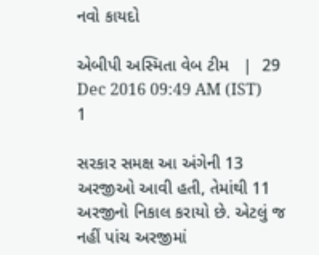નવો કાયદો

એબીપી અસ્મિતા વેબ ટીમ   |  29 Dec 2016 09:49 AM (IST)
1

સરકાર સમક્ષ આ અંગેની 13 અરજીઓ આવી હતી, તેમાંથી 11 અરજીનો નિકાલ કરાયો છે. એટલું જ નહીં પાંચ અરજીમાં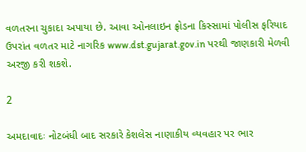વળતરના ચુકાદા અપાયા છે. આવા ઓનલાઇન ફ્રોડના કિસ્સામાં પોલીસ ફરિયાદ ઉપરાંત વળતર માટે નાગરિક www.dst.gujarat.gov.in પરથી જાણકારી મેળવી અરજી કરી શકશે.

2

અમદાવાદઃ નોટબંધી બાદ સરકારે કેશલેસ નાણાકીય વ્યવહાર પર ભાર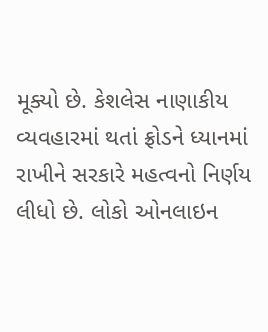મૂક્યો છે. કેશલેસ નાણાકીય વ્યવહારમાં થતાં ફ્રોડને ધ્યાનમાં રાખીને સરકારે મહત્વનો નિર્ણય લીધો છે. લોકો ઓનલાઇન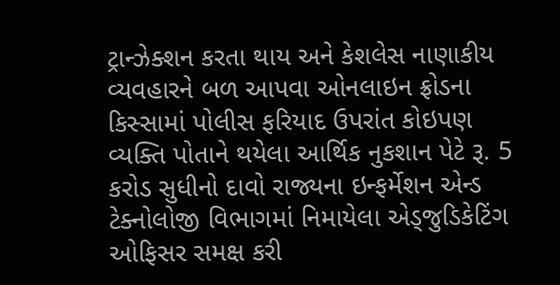ટ્રાન્ઝેક્શન કરતા થાય અને કેશલેસ નાણાકીય વ્યવહારને બળ આપવા ઓનલાઇન ફ્રોડના કિસ્સામાં પોલીસ ફરિયાદ ઉપરાંત કોઇપણ વ્યક્તિ પોતાને થયેલા આર્થિક નુકશાન પેટે રૂ. 5 કરોડ સુધીનો દાવો રાજ્યના ઇન્ફર્મેશન એન્ડ ટેક્નોલોજી વિભાગમાં નિમાયેલા એડ્જુડિકેટિંગ ઓફિસર સમક્ષ કરી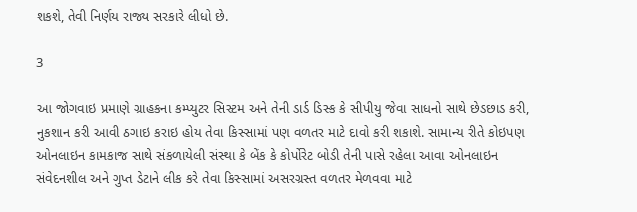શકશે, તેવી નિર્ણય રાજ્ય સરકારે લીધો છે.

3

આ જોગવાઇ પ્રમાણે ગ્રાહકના કમ્પ્યુટર સિસ્ટમ અને તેની ડાર્ડ ડિસ્ક કે સીપીયુ જેવા સાધનો સાથે છેડછાડ કરી, નુકશાન કરી આવી ઠગાઇ કરાઇ હોય તેવા કિસ્સામાં પણ વળતર માટે દાવો કરી શકાશે. સામાન્ય રીતે કોઇપણ ઓનલાઇન કામકાજ સાથે સંકળાયેલી સંસ્થા કે બેંક કે કોર્પોરેટ બોડી તેની પાસે રહેલા આવા ઓનલાઇન સંવેદનશીલ અને ગુપ્ત ડેટાને લીક કરે તેવા કિસ્સામાં અસરગ્રસ્ત વળતર મેળવવા માટે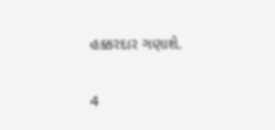હક્કરદાર ગણાશે.

4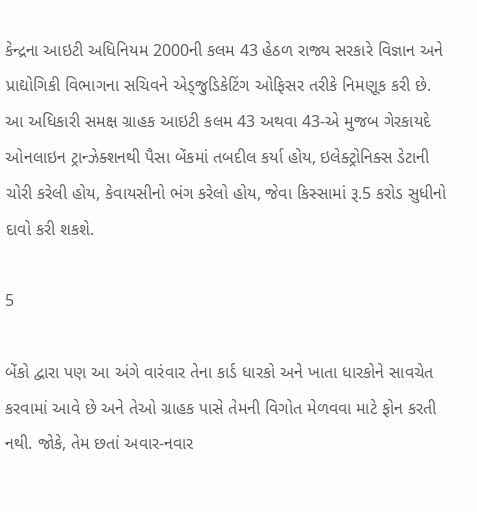કેન્દ્રના આઇટી અધિનિયમ 2000ની કલમ 43 હેઠળ રાજ્ય સરકારે વિજ્ઞાન અને પ્રાદ્યોગિકી વિભાગના સચિવને એડ્જુડિકેટિંગ ઓફિસર તરીકે નિમણૂક કરી છે. આ અધિકારી સમક્ષ ગ્રાહક આઇટી કલમ 43 અથવા 43-એ મુજબ ગેરકાયદે ઓનલાઇન ટ્રાન્ઝેક્શનથી પૈસા બેંકમાં તબદીલ કર્યા હોય, ઇલેક્ટ્રોનિક્સ ડેટાની ચોરી કરેલી હોય, કેવાયસીનો ભંગ કરેલો હોય, જેવા કિસ્સામાં રૂ.5 કરોડ સુધીનો દાવો કરી શકશે.

5

બેંકો દ્વારા પણ આ અંગે વારંવાર તેના કાર્ડ ધારકો અને ખાતા ધારકોને સાવચેત કરવામાં આવે છે અને તેઓ ગ્રાહક પાસે તેમની વિગોત મેળવવા માટે ફોન કરતી નથી. જોકે, તેમ છતાં અવાર-નવાર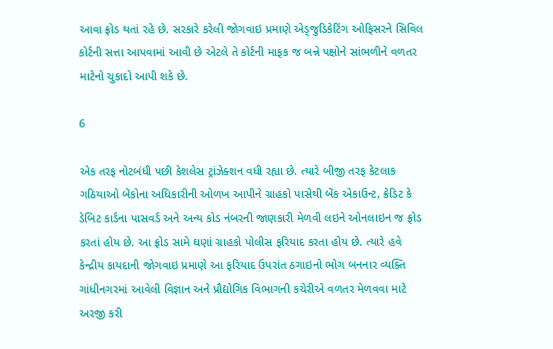આવા ફ્રોડ થતાં રહે છે. સરકારે કરેલી જોગવાઇ પ્રમાણે એડ્જુડિકેટિંગ ઓફિસરને સિવિલ કોર્ટની સત્તા આપવામાં આવી છે એટલે તે કોર્ટની માફક જ બન્ને પક્ષોને સાંભળીને વળતર માટેનો ચુકાદો આપી શકે છે.

6

એક તરફ નોટબંધી પછી કેશલેસ ટ્રાંઝેક્શન વધી રહ્યા છે. ત્યારે બીજી તરફ કેટલાક ગઠિયાઓ બેંકોના અધિકારીની ઓળખ આપીને ગ્રાહકો પાસેથી બેંક એકાઉન્ટ, ક્રેડિટ કે ડેબિટ કાર્ડના પાસવર્ડ અને અન્ય કોડ નંબરની જાણકારી મેળવી લઇને ઓનલાઇન જ ફ્રોડ કરતાં હોય છે. આ ફ્રોડ સામે ઘણાં ગ્રાહકો પોલીસ ફરિયાદ કરતા હોય છે. ત્યારે હવે કેન્દ્રીય કાયદાની જોગવાઇ પ્રમાણે આ ફરિયાદ ઉપરાંત ઠગાઇનો ભોગ બનનાર વ્યક્તિ ગાંધીનગરમાં આવેલી વિજ્ઞાન અને પ્રૌદ્યોગિક વિભાગની કચેરીએ વળતર મેળવવા માટે અરજી કરી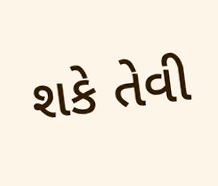શકે તેવી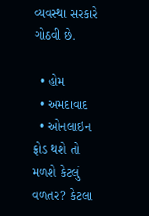વ્યવસ્થા સરકારે ગોઠવી છે.

  • હોમ
  • અમદાવાદ
  • ઓનલાઇન ફ્રોડ થશે તો મળશે કેટલું વળતર? કેટલા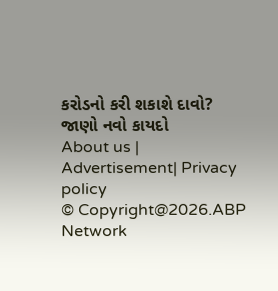કરોડનો કરી શકાશે દાવો? જાણો નવો કાયદો
About us | Advertisement| Privacy policy
© Copyright@2026.ABP Network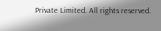Private Limited. All rights reserved.